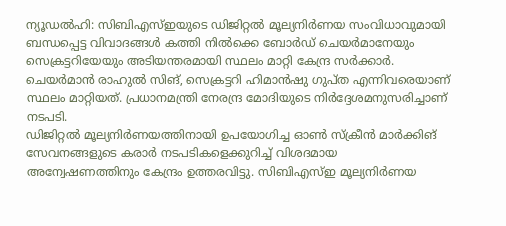ന്യൂഡൽഹി: സിബിഎസ്ഇയുടെ ഡിജിറ്റൽ മൂല്യനിർണയ സംവിധാവുമായി ബന്ധപ്പെട്ട വിവാദങ്ങൾ കത്തി നിൽക്കെ ബോർഡ് ചെയർമാനേയും സെക്രട്ടറിയേയും അടിയന്തരമായി സ്ഥലം മാറ്റി കേന്ദ്ര സർക്കാർ. ചെയർമാൻ രാഹുൽ സിങ്, സെക്രട്ടറി ഹിമാൻഷു ഗുപ്ത എന്നിവരെയാണ് സ്ഥലം മാറ്റിയത്. പ്രധാനമന്ത്രി നേരന്ദ്ര മോദിയുടെ നിർദ്ദേശമനുസരിച്ചാണ് നടപടി.
ഡിജിറ്റൽ മൂല്യനിർണയത്തിനായി ഉപയോഗിച്ച ഓൺ സ്ക്രീൻ മാർക്കിങ് സേവനങ്ങളുടെ കരാർ നടപടികളെക്കുറിച്ച് വിശദമായ അന്വേഷണത്തിനും കേന്ദ്രം ഉത്തരവിട്ടു. സിബിഎസ്ഇ മൂല്യനിർണയ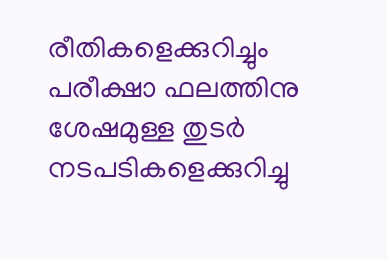രീതികളെക്കുറിച്ചും പരീക്ഷാ ഫലത്തിനു ശേഷമുള്ള തുടർ നടപടികളെക്കുറിച്ചു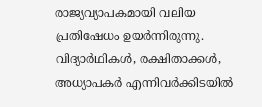രാജ്യവ്യാപകമായി വലിയ പ്രതിഷേധം ഉയർന്നിരുന്നു. വിദ്യാർഥികൾ, രക്ഷിതാക്കൾ, അധ്യാപകർ എന്നിവർക്കിടയിൽ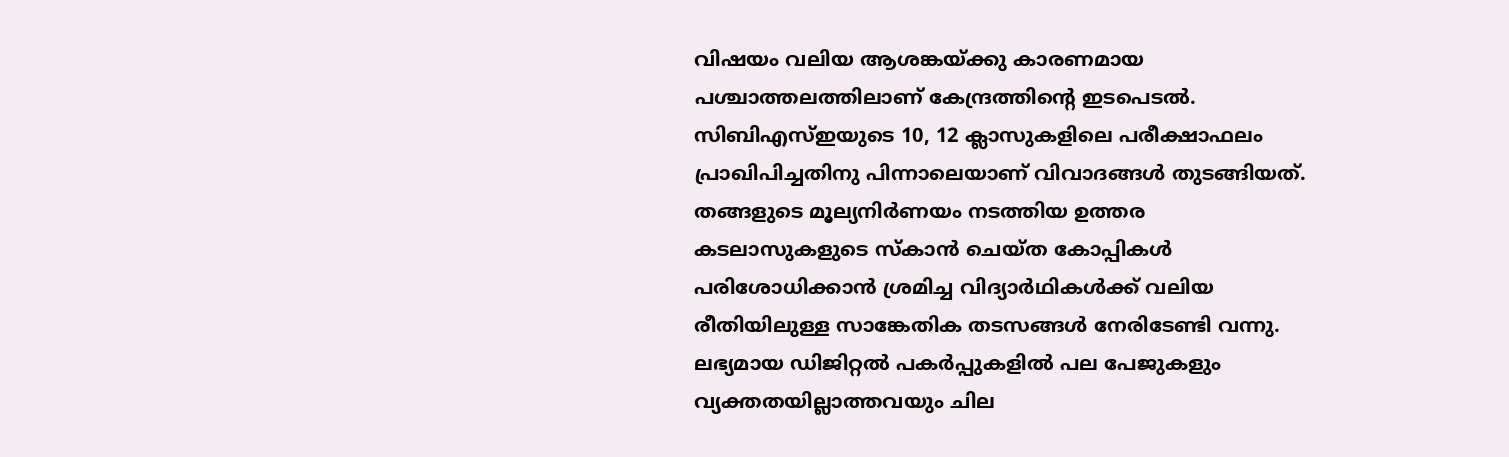വിഷയം വലിയ ആശങ്കയ്ക്കു കാരണമായ പശ്ചാത്തലത്തിലാണ് കേന്ദ്രത്തിന്റെ ഇടപെടൽ.
സിബിഎസ്ഇയുടെ 10, 12 ക്ലാസുകളിലെ പരീക്ഷാഫലം പ്രാഖിപിച്ചതിനു പിന്നാലെയാണ് വിവാദങ്ങൾ തുടങ്ങിയത്. തങ്ങളുടെ മൂല്യനിർണയം നടത്തിയ ഉത്തര കടലാസുകളുടെ സ്കാൻ ചെയ്ത കോപ്പികൾ പരിശോധിക്കാൻ ശ്രമിച്ച വിദ്യാർഥികൾക്ക് വലിയ രീതിയിലുള്ള സാങ്കേതിക തടസങ്ങൾ നേരിടേണ്ടി വന്നു.
ലഭ്യമായ ഡിജിറ്റൽ പകർപ്പുകളിൽ പല പേജുകളും വ്യക്തതയില്ലാത്തവയും ചില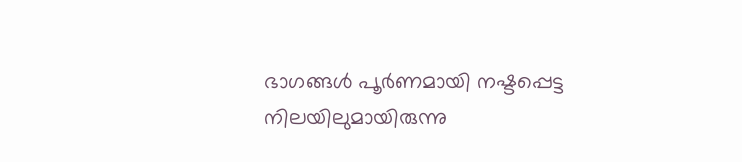ഭാഗങ്ങൾ പൂർണമായി നഷ്ടപ്പെട്ട നിലയിലുമായിരുന്നു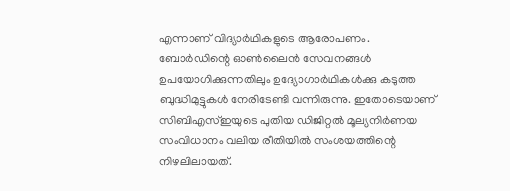എന്നാണ് വിദ്യാർഥികളുടെ ആരോപണം. ബോർഡിന്റെ ഓൺലൈൻ സേവനങ്ങൾ ഉപയോഗിക്കുന്നതിലും ഉദ്യോഗാർഥികൾക്കു കടുത്ത ബുദ്ധിമുട്ടുകൾ നേരിടേണ്ടി വന്നിരുന്നു. ഇതോടെയാണ് സിബിഎസ്ഇയുടെ പുതിയ ഡിജിറ്റൽ മൂല്യനിർണയ സംവിധാനം വലിയ രീതിയിൽ സംശയത്തിന്റെ നിഴലിലായത്.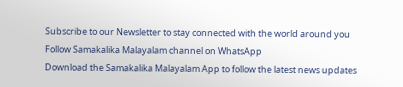Subscribe to our Newsletter to stay connected with the world around you
Follow Samakalika Malayalam channel on WhatsApp
Download the Samakalika Malayalam App to follow the latest news updates